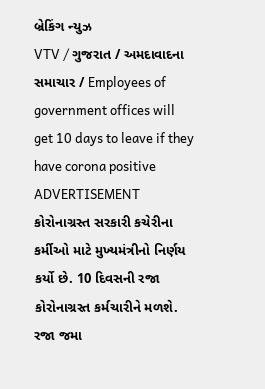બ્રેકિંગ ન્યુઝ
VTV / ગુજરાત / અમદાવાદના સમાચાર / Employees of government offices will get 10 days to leave if they have corona positive
ADVERTISEMENT
કોરોનાગ્રસ્ત સરકારી કચેરીના કર્મીઓ માટે મુખ્યમંત્રીનો નિર્ણય કર્યો છે. 10 દિવસની રજા કોરોનાગ્રસ્ત કર્મચારીને મળશે. રજા જમા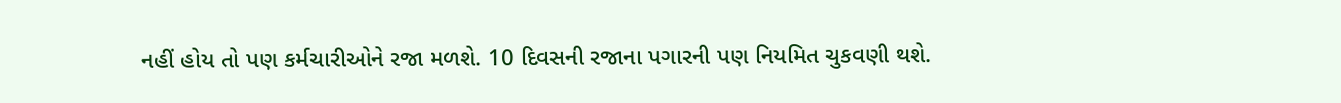નહીં હોય તો પણ કર્મચારીઓને રજા મળશે. 10 દિવસની રજાના પગારની પણ નિયમિત ચુકવણી થશે.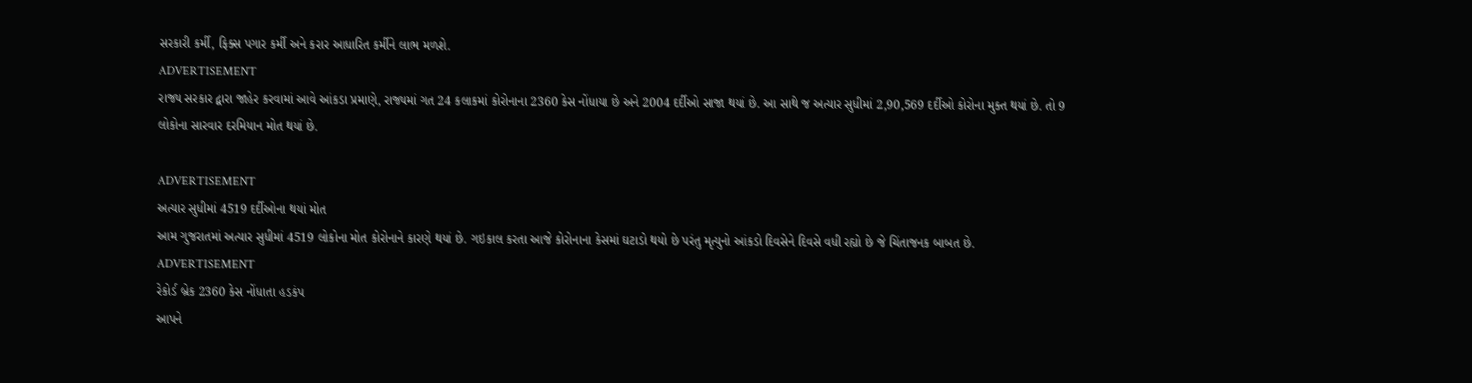સરકારી કર્મી, ફિક્સ પગાર કર્મી અને કરાર આધારિત કર્મીને લાભ મળશે.
ADVERTISEMENT
રાજ્ય સરકાર દ્વારા જાહેર કરવામાં આવે આંકડા પ્રમાણે, રાજ્યમાં ગત 24 કલાકમાં કોરોનાના 2360 કેસ નોંધાયા છે અને 2004 દર્દીઓ સાજા થયાં છે. આ સાથે જ અત્યાર સુધીમાં 2,90,569 દર્દીઓ કોરોના મુક્ત થયાં છે. તો 9 લોકોના સારવાર દરમિયાન મોત થયાં છે.

ADVERTISEMENT
અત્યાર સુધીમાં 4519 દર્દીઓના થયાં મોત
આમ ગુજરાતમાં અત્યાર સુધીમાં 4519 લોકોના મોત કોરોનાને કારણે થયાં છે. ગઇકાલ કરતા આજે કોરોનાના કેસમાં ઘટાડો થયો છે પરંતુ મૃત્યુનો આંકડો દિવસેને દિવસે વધી રહ્યો છે જે ચિંતાજનક બાબત છે.
ADVERTISEMENT
રેકોર્ડ બ્રેક 2360 કેસ નોંધાતા હડકંપ
આપને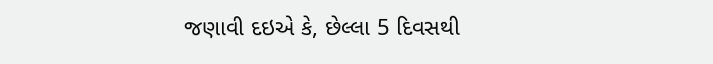જણાવી દઇએ કે, છેલ્લા 5 દિવસથી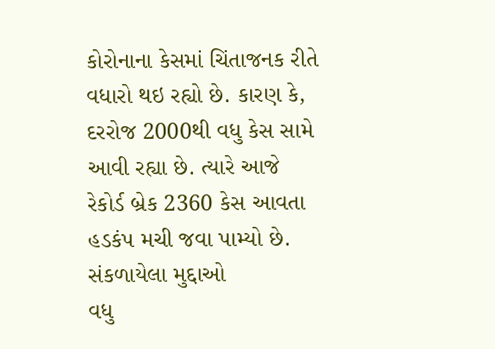કોરોનાના કેસમાં ચિંતાજનક રીતે વધારો થઇ રહ્યો છે. કારણ કે, દરરોજ 2000થી વધુ કેસ સામે આવી રહ્યા છે. ત્યારે આજે રેકોર્ડ બ્રેક 2360 કેસ આવતા હડકંપ મચી જવા પામ્યો છે.
સંકળાયેલા મુદ્દાઓ
વધુ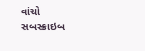વાંચો
સબસ્ક્રાઇબ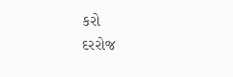કરો
દરરોજ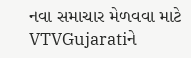નવા સમાચાર મેળવવા માટે VTVGujaratiને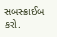સબસ્ક્રાઈબ કરો.